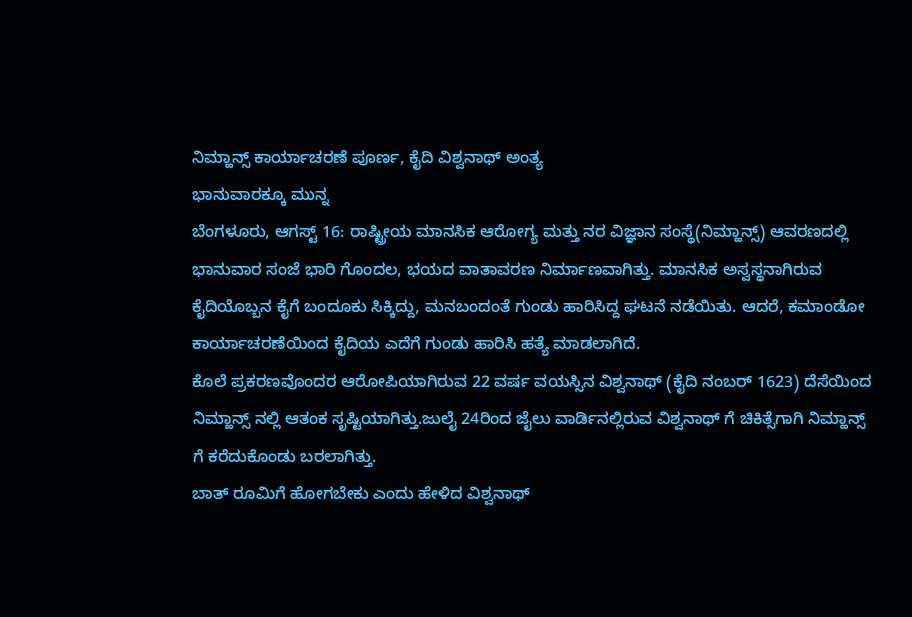ನಿಮ್ಹಾನ್ಸ್ ಕಾರ್ಯಾಚರಣೆ ಪೂರ್ಣ, ಕೈದಿ ವಿಶ್ವನಾಥ್ ಅಂತ್ಯ
ಭಾನುವಾರಕ್ಕೂ ಮುನ್ನ
ಬೆಂಗಳೂರು, ಆಗಸ್ಟ್ 16: ರಾಷ್ಟ್ರೀಯ ಮಾನಸಿಕ ಆರೋಗ್ಯ ಮತ್ತು ನರ ವಿಜ್ಞಾನ ಸಂಸ್ಥೆ(ನಿಮ್ಹಾನ್ಸ್) ಆವರಣದಲ್ಲಿ ಭಾನುವಾರ ಸಂಜೆ ಭಾರಿ ಗೊಂದಲ, ಭಯದ ವಾತಾವರಣ ನಿರ್ಮಾಣವಾಗಿತ್ತು. ಮಾನಸಿಕ ಅಸ್ವಸ್ಥನಾಗಿರುವ ಕೈದಿಯೊಬ್ಬನ ಕೈಗೆ ಬಂದೂಕು ಸಿಕ್ಕಿದ್ದು, ಮನಬಂದಂತೆ ಗುಂಡು ಹಾರಿಸಿದ್ದ ಘಟನೆ ನಡೆಯಿತು. ಆದರೆ, ಕಮಾಂಡೋ ಕಾರ್ಯಾಚರಣೆಯಿಂದ ಕೈದಿಯ ಎದೆಗೆ ಗುಂಡು ಹಾರಿಸಿ ಹತ್ಯೆ ಮಾಡಲಾಗಿದೆ.
ಕೊಲೆ ಪ್ರಕರಣವೊಂದರ ಆರೋಪಿಯಾಗಿರುವ 22 ವರ್ಷ ವಯಸ್ಸಿನ ವಿಶ್ವನಾಥ್ (ಕೈದಿ ನಂಬರ್ 1623) ದೆಸೆಯಿಂದ ನಿಮ್ಹಾನ್ಸ್ ನಲ್ಲಿ ಆತಂಕ ಸೃಷ್ಟಿಯಾಗಿತ್ತು.ಜುಲೈ 24ರಿಂದ ಜೈಲು ವಾರ್ಡಿನಲ್ಲಿರುವ ವಿಶ್ವನಾಥ್ ಗೆ ಚಿಕಿತ್ಸೆಗಾಗಿ ನಿಮ್ಹಾನ್ಸ್ ಗೆ ಕರೆದುಕೊಂಡು ಬರಲಾಗಿತ್ತು.
ಬಾತ್ ರೂಮಿಗೆ ಹೋಗಬೇಕು ಎಂದು ಹೇಳಿದ ವಿಶ್ವನಾಥ್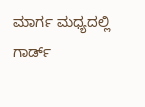ಮಾರ್ಗ ಮಧ್ಯದಲ್ಲಿ ಗಾರ್ಡ್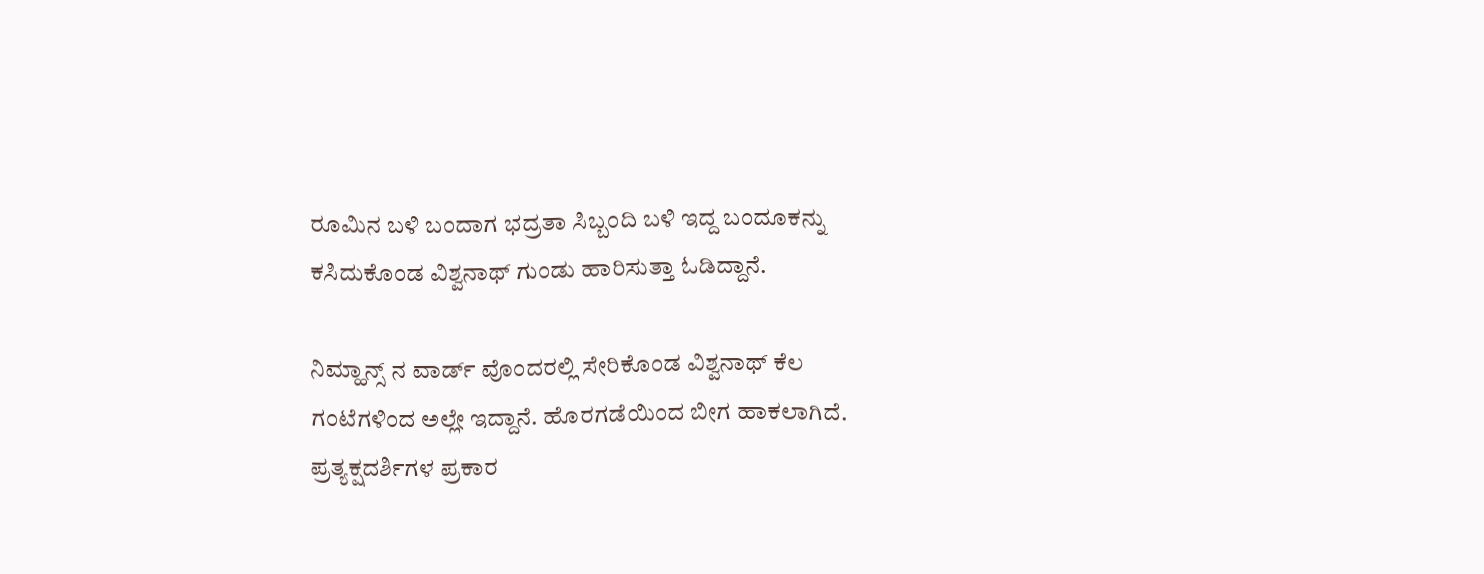ರೂಮಿನ ಬಳಿ ಬಂದಾಗ ಭದ್ರತಾ ಸಿಬ್ಬಂದಿ ಬಳಿ ಇದ್ದ ಬಂದೂಕನ್ನು ಕಸಿದುಕೊಂಡ ವಿಶ್ವನಾಥ್ ಗುಂಡು ಹಾರಿಸುತ್ತಾ ಓಡಿದ್ದಾನೆ.

ನಿಮ್ಹಾನ್ಸ್ ನ ವಾರ್ಡ್ ವೊಂದರಲ್ಲಿ ಸೇರಿಕೊಂಡ ವಿಶ್ವನಾಥ್ ಕೆಲ ಗಂಟೆಗಳಿಂದ ಅಲ್ಲೇ ಇದ್ದಾನೆ. ಹೊರಗಡೆಯಿಂದ ಬೀಗ ಹಾಕಲಾಗಿದೆ. ಪ್ರತ್ಯಕ್ಷದರ್ಶಿಗಳ ಪ್ರಕಾರ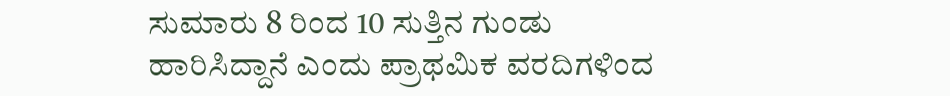ಸುಮಾರು 8 ರಿಂದ 10 ಸುತ್ತಿನ ಗುಂಡು ಹಾರಿಸಿದ್ದಾನೆ ಎಂದು ಪ್ರಾಥಮಿಕ ವರದಿಗಳಿಂದ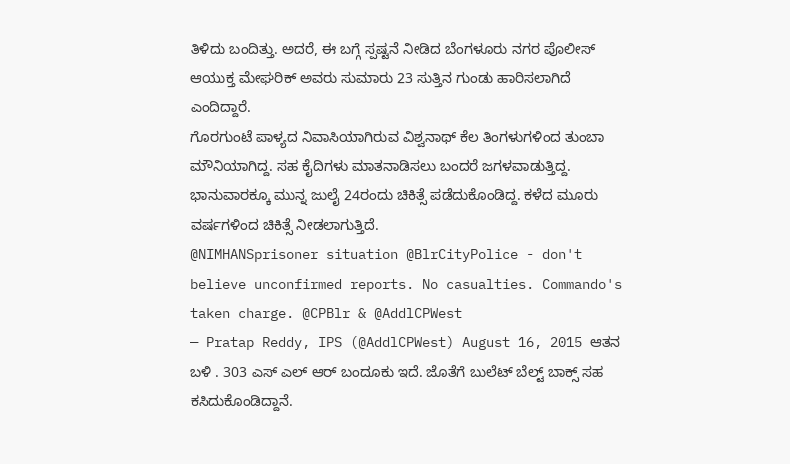ತಿಳಿದು ಬಂದಿತ್ತು. ಅದರೆ, ಈ ಬಗ್ಗೆ ಸ್ಪಷ್ಟನೆ ನೀಡಿದ ಬೆಂಗಳೂರು ನಗರ ಪೊಲೀಸ್ ಆಯುಕ್ತ ಮೇಘರಿಕ್ ಅವರು ಸುಮಾರು 23 ಸುತ್ತಿನ ಗುಂಡು ಹಾರಿಸಲಾಗಿದೆ ಎಂದಿದ್ದಾರೆ.
ಗೊರಗುಂಟೆ ಪಾಳ್ಯದ ನಿವಾಸಿಯಾಗಿರುವ ವಿಶ್ವನಾಥ್ ಕೆಲ ತಿಂಗಳುಗಳಿಂದ ತುಂಬಾ ಮೌನಿಯಾಗಿದ್ದ. ಸಹ ಕೈದಿಗಳು ಮಾತನಾಡಿಸಲು ಬಂದರೆ ಜಗಳವಾಡುತ್ತಿದ್ದ. ಭಾನುವಾರಕ್ಕೂ ಮುನ್ನ ಜುಲೈ 24ರಂದು ಚಿಕಿತ್ಸೆ ಪಡೆದುಕೊಂಡಿದ್ದ. ಕಳೆದ ಮೂರು ವರ್ಷಗಳಿಂದ ಚಿಕಿತ್ಸೆ ನೀಡಲಾಗುತ್ತಿದೆ.
@NIMHANSprisoner situation @BlrCityPolice - don't believe unconfirmed reports. No casualties. Commando's taken charge. @CPBlr & @AddlCPWest
— Pratap Reddy, IPS (@AddlCPWest) August 16, 2015 ಆತನ ಬಳಿ . 303 ಎಸ್ ಎಲ್ ಆರ್ ಬಂದೂಕು ಇದೆ. ಜೊತೆಗೆ ಬುಲೆಟ್ ಬೆಲ್ಟ್ ಬಾಕ್ಸ್ ಸಹ ಕಸಿದುಕೊಂಡಿದ್ದಾನೆ.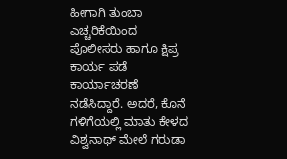ಹೀಗಾಗಿ ತುಂಬಾ ಎಚ್ಚರಿಕೆಯಿಂದ ಪೊಲೀಸರು ಹಾಗೂ ಕ್ಷಿಪ್ರ ಕಾರ್ಯ ಪಡೆ ಕಾರ್ಯಾಚರಣೆ ನಡೆಸಿದ್ದಾರೆ. ಅದರೆ, ಕೊನೆ ಗಳಿಗೆಯಲ್ಲಿ ಮಾತು ಕೇಳದ ವಿಶ್ವನಾಥ್ ಮೇಲೆ ಗರುಡಾ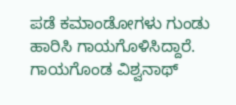ಪಡೆ ಕಮಾಂಡೋಗಳು ಗುಂಡು ಹಾರಿಸಿ ಗಾಯಗೊಳಿಸಿದ್ದಾರೆ. ಗಾಯಗೊಂಡ ವಿಶ್ವನಾಥ್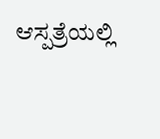ಆಸ್ಪತ್ರೆಯಲ್ಲಿ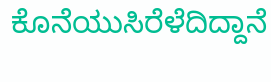ಕೊನೆಯುಸಿರೆಳೆದಿದ್ದಾನೆ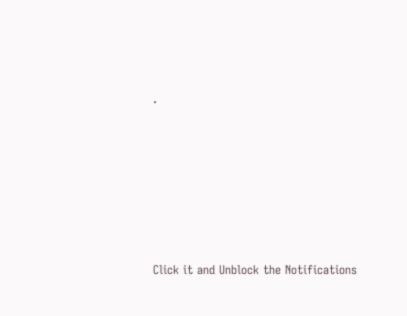.












Click it and Unblock the Notifications